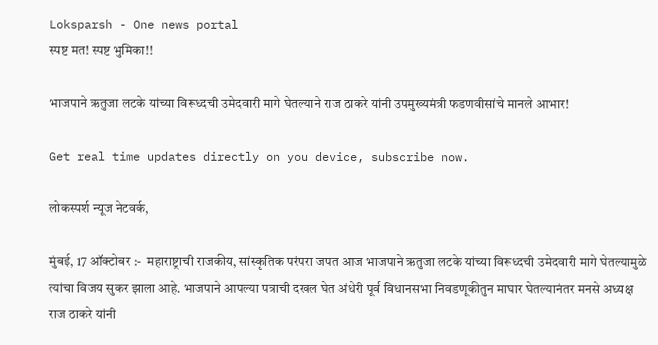Loksparsh - One news portal
स्पष्ट मत! स्पष्ट भुमिका!!

भाजपाने ऋतुजा लटके यांच्या विरूध्दची उमेदवारी मागे घेतल्याने राज ठाकरे यांनी उपमुख्यमंत्री फडणवीसांचे मानले आभार!

Get real time updates directly on you device, subscribe now.

लोकस्पर्श न्यूज नेटवर्क,

मुंबई, 17 ऑक्टोबर :-  महाराष्ट्राची राजकीय, सांस्कृतिक परंपरा जपत आज भाजपाने ऋतुजा लटके यांच्या विरूध्दची उमेदवारी मागे घेतल्यामुळे त्यांचा विजय सुकर झाला आहे. भाजपाने आपल्या पत्राची दखल घेत अंधेरी पूर्व विधानसभा निवडणूकीतुन माघार घेतल्यानंतर मनसे अध्यक्ष राज ठाकरे यांनी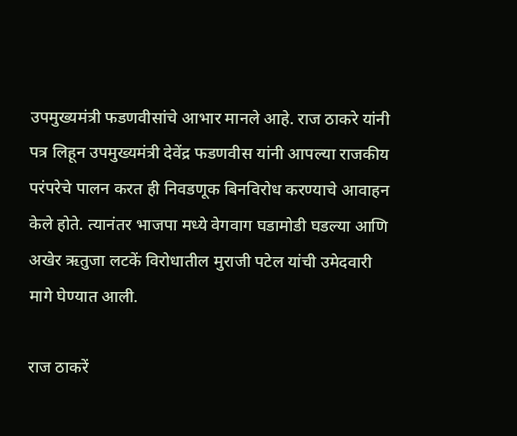उपमुख्यमंत्री फडणवीसांचे आभार मानले आहे. राज ठाकरे यांनी पत्र लिहून उपमुख्यमंत्री देवेंद्र फडणवीस यांनी आपल्या राजकीय परंपरेचे पालन करत ही निवडणूक बिनविरोध करण्याचे आवाहन केले होते. त्यानंतर भाजपा मध्ये वेगवाग घडामोडी घडल्या आणि अखेर ऋतुजा लटकें विरोधातील मुराजी पटेल यांची उमेदवारी मागे घेण्यात आली.

राज ठाकरें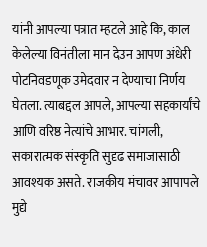यांनी आपल्या पत्रात म्हटले आहे कि, काल केलेल्या विनंतीला मान देउन आपण अंधेरी पोटनिवडणूक उमेदवार न देण्याचा निर्णय घेतला. त्याबद्दल आपले, आपल्या सहकार्यांचे आणि वरिष्ठ नेत्यांचे आभार. चांगली, सकारात्मक संस्कृति सुदृढ समाजासाठी आवश्यक असते. राजकीय मंचावर आपापले मुद्ये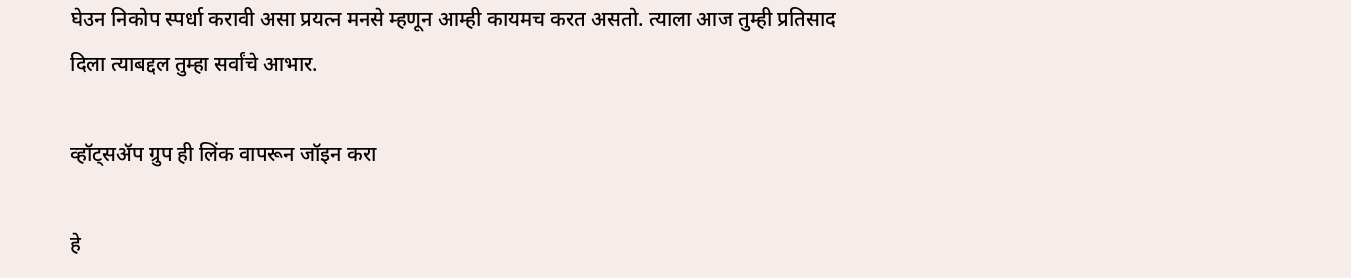घेउन निकोप स्पर्धा करावी असा प्रयत्न मनसे म्हणून आम्ही कायमच करत असतो. त्याला आज तुम्ही प्रतिसाद दिला त्याबद्दल तुम्हा सर्वांचे आभार.

व्हॉट्सॲप ग्रुप ही लिंक वापरून जॉइन करा

हे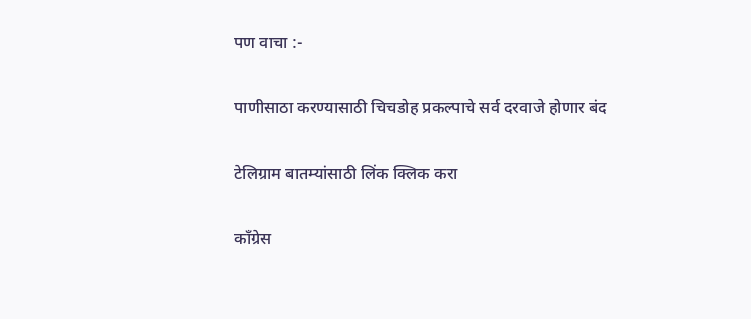पण वाचा :-

पाणीसाठा करण्यासाठी चिचडोह प्रकल्पाचे सर्व दरवाजे होणार बंद

टेलिग्राम बातम्यांसाठी लिंक क्लिक करा

काँग्रेस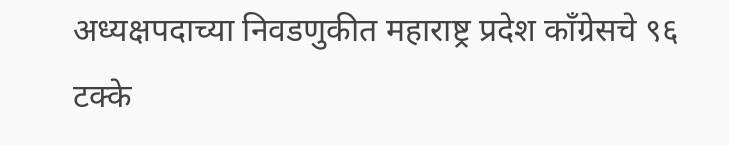अध्यक्षपदाच्या निवडणुकीत महाराष्ट्र प्रदेश काँग्रेसचे ९६ टक्के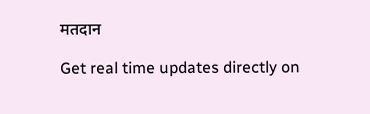मतदान

Get real time updates directly on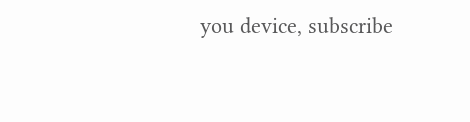you device, subscribe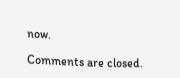now.

Comments are closed.